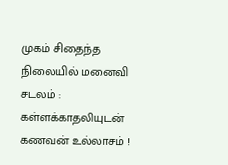முகம் சிதைந்த நிலையில் மனைவி சடலம் : கள்ளக்காதலியுடன் கணவன் உல்லாசம் !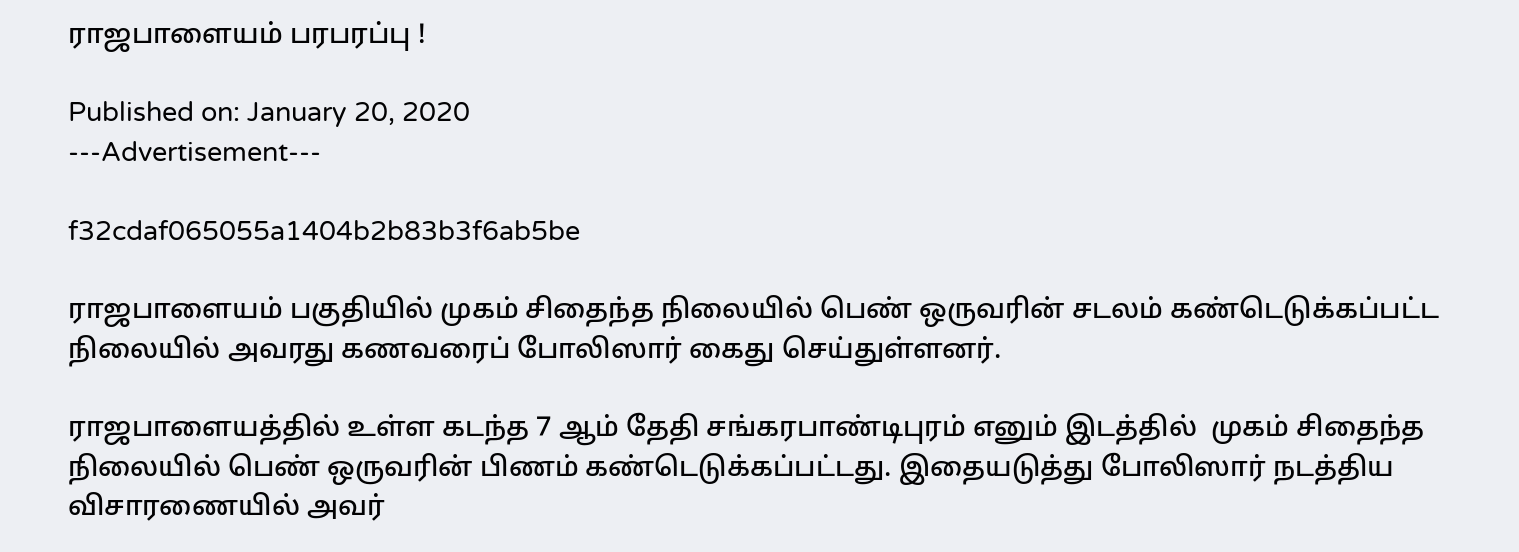ராஜபாளையம் பரபரப்பு !

Published on: January 20, 2020
---Advertisement---

f32cdaf065055a1404b2b83b3f6ab5be

ராஜபாளையம் பகுதியில் முகம் சிதைந்த நிலையில் பெண் ஒருவரின் சடலம் கண்டெடுக்கப்பட்ட நிலையில் அவரது கணவரைப் போலிஸார் கைது செய்துள்ளனர்.

ராஜபாளையத்தில் உள்ள கடந்த 7 ஆம் தேதி சங்கரபாண்டிபுரம் எனும் இடத்தில்  முகம் சிதைந்த நிலையில் பெண் ஒருவரின் பிணம் கண்டெடுக்கப்பட்டது. இதையடுத்து போலிஸார் நடத்திய விசாரணையில் அவர்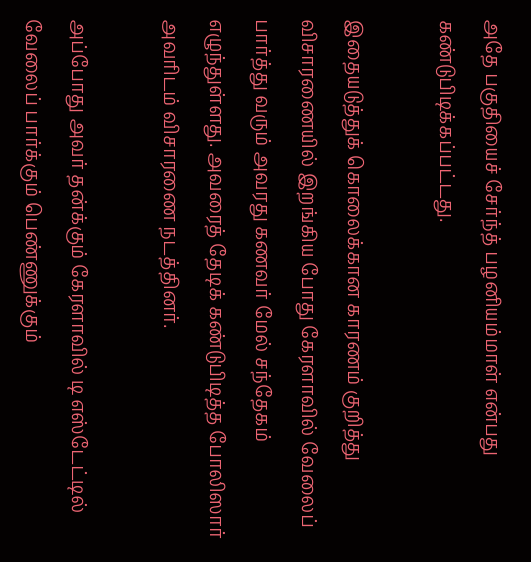அதே பகுதியைச் சேர்ந்த் பழனியம்மாள் என்பது கண்டுபிடிக்கப்பட்டது.

இதையடுத்துக் கொலைக்கான காரணம் குறித்து விசாரணையில் இறங்கிய போது கேரளாவில் வேலைப் பார்த்து வரும் அவரது கணவர் மேல் சந்தேகம் எழுந்துள்ளது. அவரைத் தேடிக் கண்டுபிடித்த போலிஸார் அவரிடம் விசாரணை நடத்தினர்.

அப்போது அவர் தன்க்கும் கேரளாவில் டி எஸ்டேட்டில் வேலைப் பார்க்கும் பெண்ணுக்கும்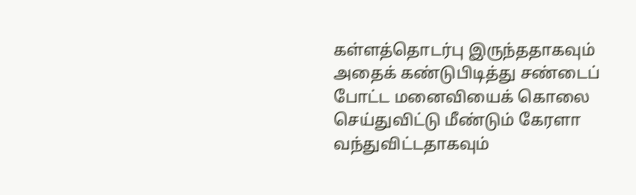கள்ளத்தொடர்பு இருந்ததாகவும் அதைக் கண்டுபிடித்து சண்டைப் போட்ட மனைவியைக் கொலை செய்துவிட்டு மீண்டும் கேரளா வந்துவிட்டதாகவும்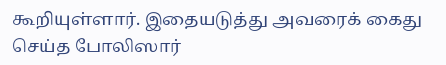கூறியுள்ளார். இதையடுத்து அவரைக் கைது செய்த போலிஸார்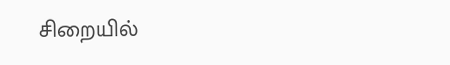சிறையில்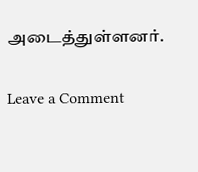அடைத்துள்ளனர்.

Leave a Comment